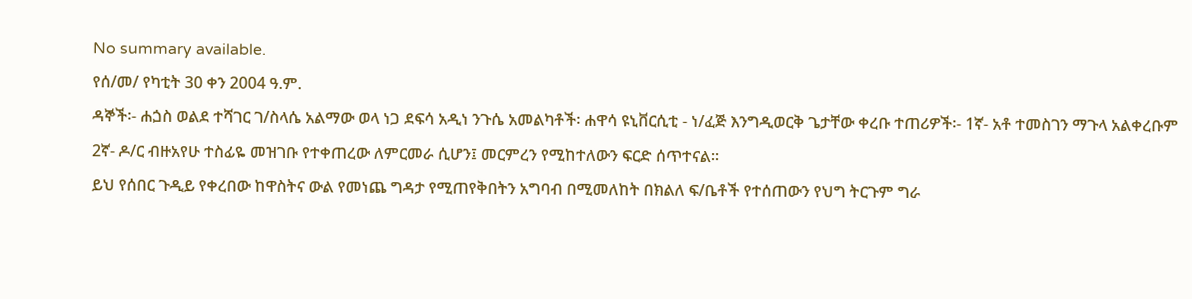No summary available.
የሰ/መ/ የካቲት 30 ቀን 2004 ዓ.ም.
ዳኞች፡- ሐጏስ ወልደ ተሻገር ገ/ስላሴ አልማው ወላ ነጋ ደፍሳ አዲነ ንጉሴ አመልካቶች፡ ሐዋሳ ዩኒቨርሲቲ - ነ/ፈጅ እንግዲወርቅ ጌታቸው ቀረቡ ተጠሪዎች፡- 1ኛ- አቶ ተመስገን ማጉላ አልቀረቡም 2ኛ- ዶ/ር ብዙአየሁ ተስፊዬ መዝገቡ የተቀጠረው ለምርመራ ሲሆን፤ መርምረን የሚከተለውን ፍርድ ሰጥተናል።
ይህ የሰበር ጉዲይ የቀረበው ከዋስትና ውል የመነጨ ግዳታ የሚጠየቅበትን አግባብ በሚመለከት በክልለ ፍ/ቤቶች የተሰጠውን የህግ ትርጉም ግራ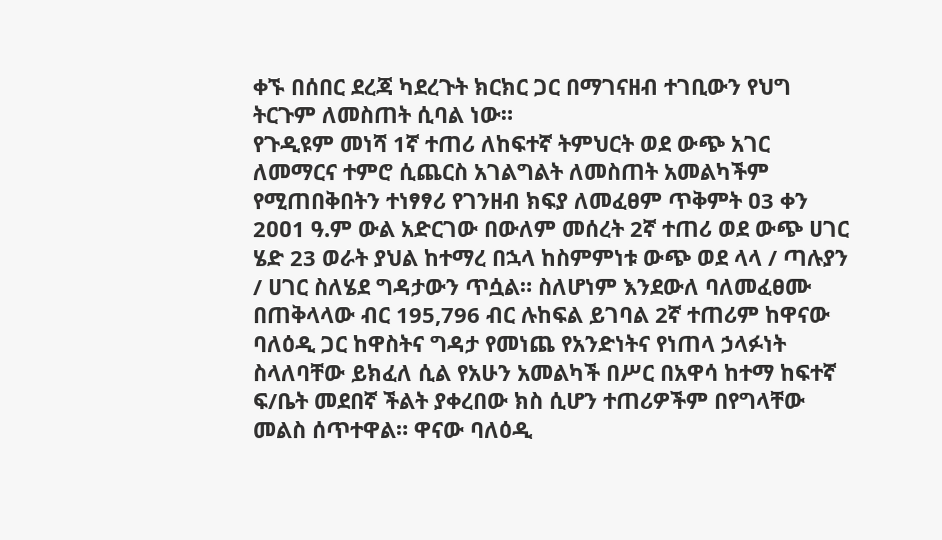ቀኙ በሰበር ደረጃ ካደረጉት ክርክር ጋር በማገናዘብ ተገቢውን የህግ ትርጉም ለመስጠት ሲባል ነው።
የጉዲዩም መነሻ 1ኛ ተጠሪ ለከፍተኛ ትምህርት ወደ ውጭ አገር ለመማርና ተምሮ ሲጨርስ አገልግልት ለመስጠት አመልካችም የሚጠበቅበትን ተነፃፃሪ የገንዘብ ክፍያ ለመፈፀም ጥቅምት ዐ3 ቀን 2ዐዐ1 ዓ.ም ውል አድርገው በውለም መሰረት 2ኛ ተጠሪ ወደ ውጭ ሀገር ሄድ 23 ወራት ያህል ከተማረ በኋላ ከስምምነቱ ውጭ ወደ ላላ / ጣሉያን / ሀገር ስለሄደ ግዳታውን ጥሷል። ስለሆነም እንደውለ ባለመፈፀሙ በጠቅላላው ብር 195,796 ብር ሉከፍል ይገባል 2ኛ ተጠሪም ከዋናው ባለዕዲ ጋር ከዋስትና ግዳታ የመነጨ የአንድነትና የነጠላ ኃላፉነት ስላለባቸው ይክፈለ ሲል የአሁን አመልካች በሥር በአዋሳ ከተማ ከፍተኛ ፍ/ቤት መደበኛ ችልት ያቀረበው ክስ ሲሆን ተጠሪዎችም በየግላቸው መልስ ሰጥተዋል። ዋናው ባለዕዲ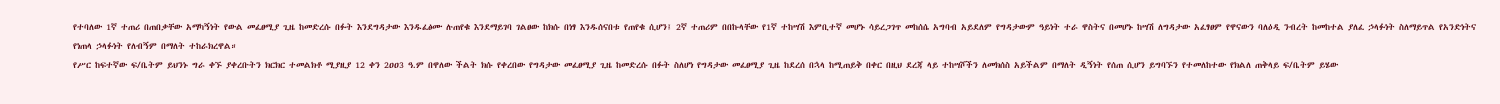የተባለው 1ኛ ተጠሪ በጠበቃቸው አማካኝነት የውል መፈፀሚያ ጊዜ ከመድረሱ በፉት እንደግዳታው እንዱፈፅሙ ሉጠየቁ እንደማይገባ ገልፀው ከክሱ በነፃ እንዱሰናበቱ የጠየቁ ሲሆን፤ 2ኛ ተጠሪም በበኩላቸው የ1ኛ ተከሣሽ እምቢተኛ መሆኑ ሳይረጋገጥ መከሰሴ አግባብ አይደለም የግዳታውም ዓይነት ተራ ዋስትና በመሆኑ ከሣሽ ለግዳታው አፈፃፀም የዋናውን ባለዕዲ ንብረት ከመከተል ያለፈ ኃላፉነት ስለማይጥል የአንድነትና የነጠላ ኃላፉነት የለብኝም በማለት ተከራክረዋል።
የሥር ከፍተኛው ፍ/ቤትም ይህንኑ ግራ ቀኙ ያቀረቡትን ክርክር ተመልክቶ ሚያዚያ 12 ቀን 2ዐዐ3 ዓ.ም በዋለው ችልት ክሱ የቀረበው የግዳታው መፈፀሚያ ጊዜ ከመድረሱ በፉት ስለሆነ የግዳታው መፈፀሚያ ጊዜ ከደረሰ በኋላ ከሚጠይቅ በቀር በዚህ ደረጃ ላይ ተከሣሾችን ለመክሰስ አይችልም በማለት ዲኝነት የሰጠ ሲሆን ይግባኙን የተመለከተው የክልለ ጠቅላይ ፍ/ቤትም ይሄው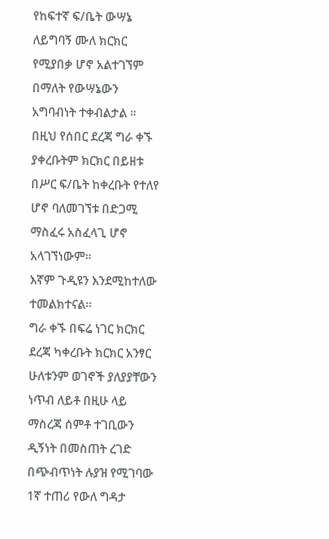የከፍተኛ ፍ/ቤት ውሣኔ ለይግባኝ ሙለ ክርክር የሚያበቃ ሆኖ አልተገኘም በማለት የውሣኔውን አግባብነት ተቀብልታል ።
በዚህ የሰበር ደረጃ ግራ ቀኙ ያቀረቡትም ክርክር በይዘቱ በሥር ፍ/ቤት ከቀረቡት የተለየ ሆኖ ባለመገኘቱ በድጋሚ ማስፈሩ አስፈላጊ ሆኖ አላገኘነውም።
እኛም ጉዲዩን እንደሚከተለው ተመልክተናል።
ግራ ቀኙ በፍሬ ነገር ክርክር ደረጃ ካቀረቡት ክርክር አንፃር ሁለቱንም ወገኖች ያለያያቸውን ነጥብ ለይቶ በዚሁ ላይ ማስረጃ ሰምቶ ተገቢውን ዲኝነት በመስጠት ረገድ በጭብጥነት ሉያዝ የሚገባው 1ኛ ተጠሪ የውለ ግዳታ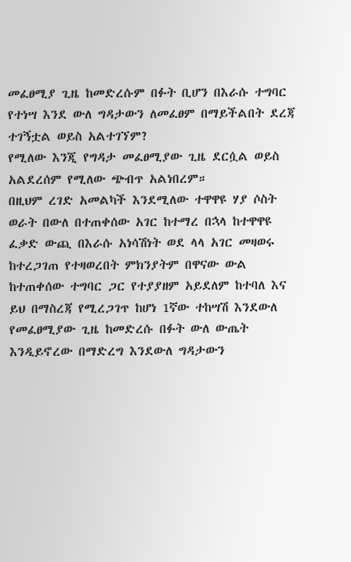መፈፀሚያ ጊዜ ከመድረሱም በፉት ቢሆን በእራሱ ተግባር የተነሣ እንደ ውለ ግዳታውን ለመፈፀም በማይችልበት ደረጃ ተገኝቷል ወይስ አልተገኘም?
የሚለው እንጂ የግዳታ መፈፀሚያው ጊዜ ደርሷል ወይስ አልደረሰም የሚለው ጭብጥ አልነበረም።
በዚህም ረገድ አመልካች እንደሚለው ተዋዋዩ ሃያ ሶስት ወራት በውለ በተጠቀሰው አገር ከተማረ በኋላ ከተዋዋዩ ፈቃድ ውጪ በእራሱ አነሳሽነት ወደ ላላ አገር መዛወሩ ከተረጋገጠ የተዛወረበት ምክንያትም በዋናው ውል ከተጠቀሰው ተግባር ጋር የተያያዘም አይደለም ከተባለ እና ይህ በማስረጃ የሚረጋገጥ ከሆነ 1ኛው ተከሣሽ እንደውለ የመፈፀሚያው ጊዜ ከመድረሱ በፉት ውለ ውጤት እንዲይኖረው በማድረግ እንደውለ ግዳታውን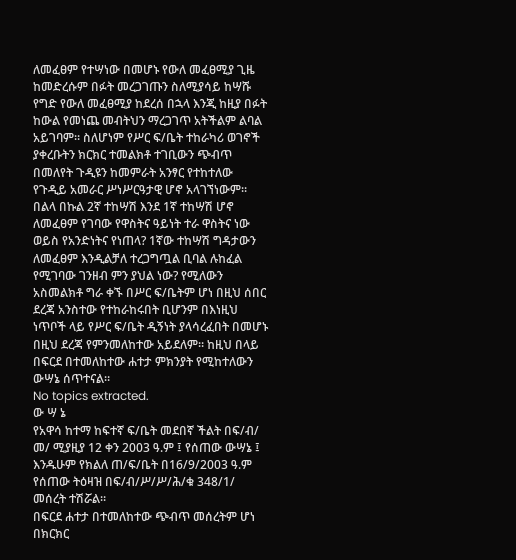ለመፈፀም የተሣነው በመሆኑ የውለ መፈፀሚያ ጊዜ ከመድረሱም በፉት መረጋገጡን ስለሚያሳይ ከሣሹ የግድ የውለ መፈፀሚያ ከደረሰ በኋላ እንጂ ከዚያ በፉት ከውል የመነጨ መብትህን ማረጋገጥ አትችልም ልባል አይገባም። ስለሆነም የሥር ፍ/ቤት ተከራካሪ ወገኖች ያቀረቡትን ክርክር ተመልክቶ ተገቢውን ጭብጥ በመለየት ጉዲዩን ከመምራት አንፃር የተከተለው የጉዲይ አመራር ሥነሥርዓታዊ ሆኖ አላገኘነውም።
በልላ በኩል 2ኛ ተከሣሽ እንደ 1ኛ ተከሣሽ ሆኖ ለመፈፀም የገባው የዋስትና ዓይነት ተራ ዋስትና ነው ወይስ የአንድነትና የነጠላ? 1ኛው ተከሣሽ ግዳታውን ለመፈፀም እንዲልቻለ ተረጋግጧል ቢባል ሉከፈል የሚገባው ገንዘብ ምን ያህል ነው? የሚለውን አስመልክቶ ግራ ቀኙ በሥር ፍ/ቤትም ሆነ በዚህ ሰበር ደረጃ አንስተው የተከራከሩበት ቢሆንም በእነዚህ ነጥቦች ላይ የሥር ፍ/ቤት ዲኝነት ያላሳረፈበት በመሆኑ በዚህ ደረጃ የምንመለከተው አይደለም። ከዚህ በላይ በፍርደ በተመለከተው ሐተታ ምክንያት የሚከተለውን ውሣኔ ሰጥተናል።
No topics extracted.
ው ሣ ኔ
የአዋሳ ከተማ ከፍተኛ ፍ/ቤት መደበኛ ችልት በፍ/ብ/ መ/ ሚያዚያ 12 ቀን 2003 ዓ.ም ፤ የሰጠው ውሣኔ ፤ እንዱሁም የክልለ ጠ/ፍ/ቤት በ16/9/2003 ዓ.ም የሰጠው ትዕዛዝ በፍ/ብ/ሥ/ሥ/ሕ/ቁ 348/1/ መሰረት ተሽሯል።
በፍርደ ሐተታ በተመለከተው ጭብጥ መሰረትም ሆነ በክርክር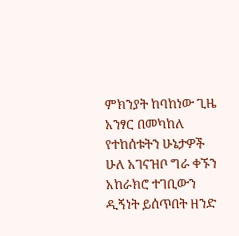ምክንያት ከባከነው ጊዜ አንፃር በመካከለ የተከሰቱትን ሁኔታዎች ሁለ አገናዝቦ ግራ ቀኙን አከራክሮ ተገቢውን ዲኝነት ይሰጥበት ዘንድ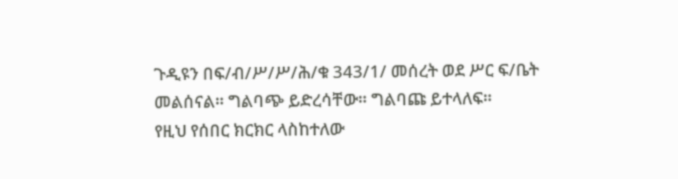ጉዲዩን በፍ/ብ/ሥ/ሥ/ሕ/ቁ 343/1/ መሰረት ወደ ሥር ፍ/ቤት መልሰናል። ግልባጭ ይድረሳቸው። ግልባጩ ይተላለፍ።
የዚህ የሰበር ክርክር ላስከተለው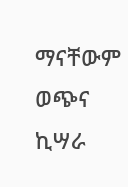ማናቸውም ወጭና ኪሣራ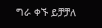ግራ ቀኙ ይቻቻለ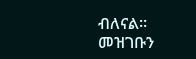ብለናል።
መዝገቡን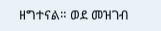ዘግተናል። ወደ መዝገብ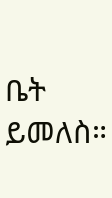ቤት ይመለስ።